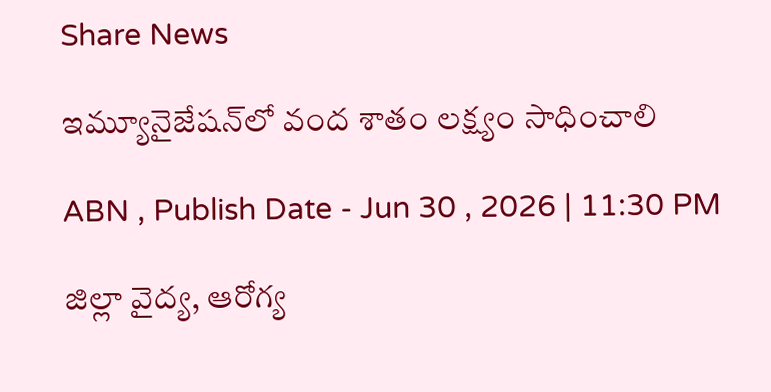Share News

ఇమ్యూనైజేషన్‌లో వంద శాతం లక్ష్యం సాధించాలి

ABN , Publish Date - Jun 30 , 2026 | 11:30 PM

జిల్లా వైద్య, ఆరోగ్య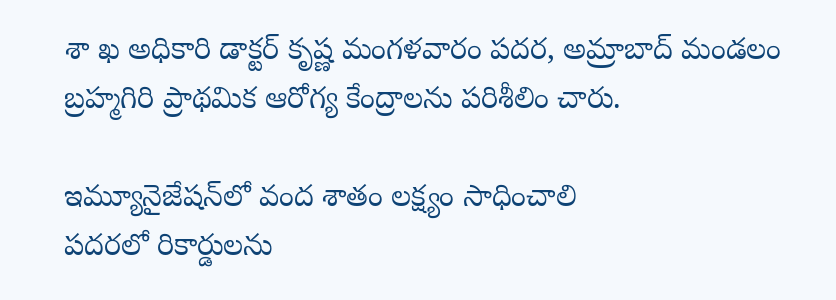శా ఖ అధికారి డాక్టర్‌ కృష్ణ మంగళవారం పదర, అమ్రాబాద్‌ మండలం బ్రహ్మగిరి ప్రాథమిక ఆరోగ్య కేంద్రాలను పరిశీలిం చారు.

ఇమ్యూనైజేషన్‌లో వంద శాతం లక్ష్యం సాధించాలి
పదరలో రికార్డులను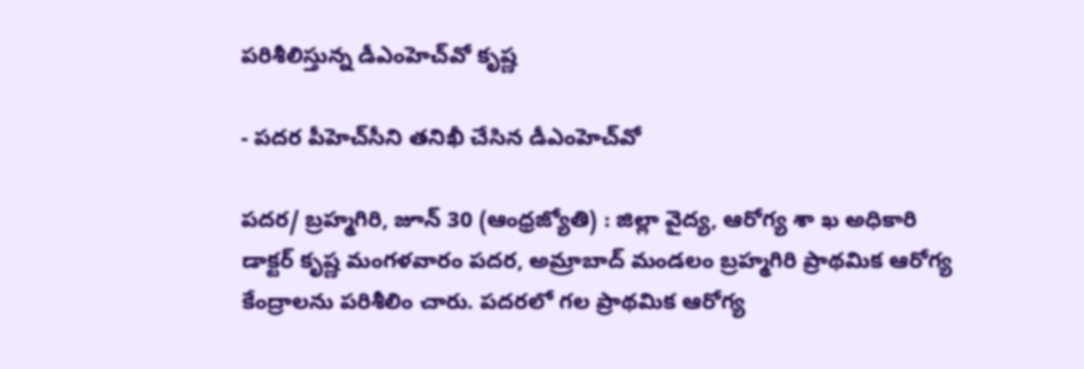పరిశీలిస్తున్న డీఎంహెచ్‌వో కృష్ణ

- పదర పీహెచ్‌సీని తనిఖీ చేసిన డీఎంహెచ్‌వో

పదర/ బ్రహ్మగిరి, జూన్‌ 30 (ఆంధ్రజ్యోతి) : జిల్లా వైద్య, ఆరోగ్య శా ఖ అధికారి డాక్టర్‌ కృష్ణ మంగళవారం పదర, అమ్రాబాద్‌ మండలం బ్రహ్మగిరి ప్రాథమిక ఆరోగ్య కేంద్రాలను పరిశీలిం చారు. పదరలో గల ప్రాథమిక ఆరోగ్య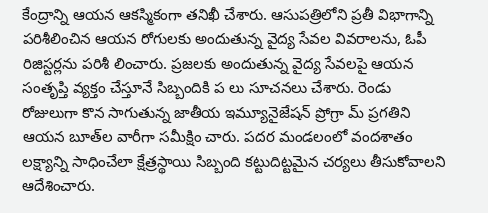కేంద్రాన్ని ఆయన ఆకస్మికంగా తనిఖీ చేశారు. ఆసుపత్రిలోని ప్రతీ విభాగాన్ని పరిశీలించిన ఆయన రోగులకు అందుతున్న వైద్య సేవల వివరాలను, ఓపీ రిజిస్టర్లను పరిశీ లించారు. ప్రజలకు అందుతున్న వైద్య సేవలపై ఆయన సంతృప్తి వ్యక్తం చేస్తూనే సిబ్బందికి ప లు సూచనలు చేశారు. రెండు రోజులుగా కొన సాగుతున్న జాతీయ ఇమ్యూనైజేషన్‌ ప్రోగ్రా మ్‌ ప్రగతిని ఆయన బూత్‌ల వారీగా సమీక్షిం చారు. పదర మండలంలో వందశాతం లక్ష్యాన్ని సాధించేలా క్షేత్రస్థాయి సిబ్బంది కట్టుదిట్టమైన చర్యలు తీసుకోవాలని ఆదేశించారు.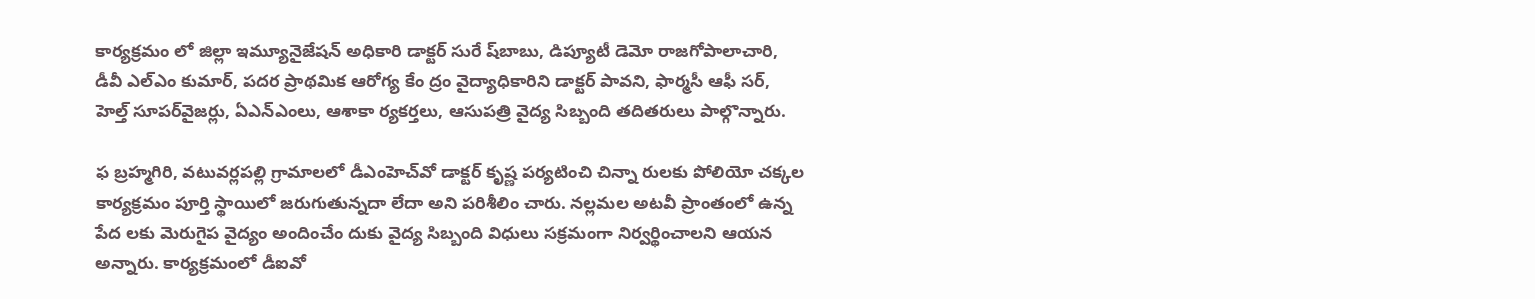కార్యక్రమం లో జిల్లా ఇమ్యూనైజేషన్‌ అధికారి డాక్టర్‌ సురే ష్‌బాబు, డిప్యూటీ డెమో రాజగోపాలాచారి, డీవీ ఎల్‌ఎం కుమార్‌, పదర ప్రాథమిక ఆరోగ్య కేం ద్రం వైద్యాధికారిని డాక్టర్‌ పావని, ఫార్మసీ ఆఫీ సర్‌, హెల్త్‌ సూపర్‌వైజర్లు, ఏఎన్‌ఎంలు, ఆశాకా ర్యకర్తలు, ఆసుపత్రి వైద్య సిబ్బంది తదితరులు పాల్గొన్నారు.

ఫ బ్రహ్మగిరి, వటువర్లపల్లి గ్రామాలలో డీఎంహెచ్‌వో డాక్టర్‌ కృష్ణ పర్యటించి చిన్నా రులకు పోలియో చక్కల కార్యక్రమం పూర్తి స్థాయిలో జరుగుతున్నదా లేదా అని పరిశీలిం చారు. నల్లమల అటవీ ప్రాంతంలో ఉన్న పేద లకు మెరుగైప వైద్యం అందించేం దుకు వైద్య సిబ్బంది విధులు సక్రమంగా నిర్వర్థించాలని ఆయన అన్నారు. కార్యక్రమంలో డీఐవో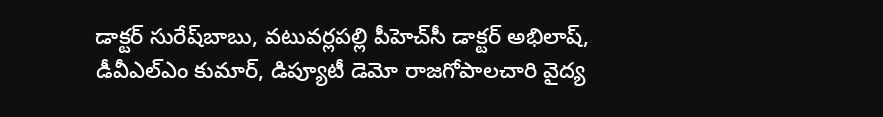డాక్టర్‌ సురేష్‌బాబు, వటువర్లపల్లి పీహెచ్‌సీ డాక్టర్‌ అభిలాష్‌, డీవీఎల్‌ఎం కుమార్‌, డిప్యూటీ డెమో రాజగోపాలచారి వైద్య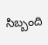సిబ్బంది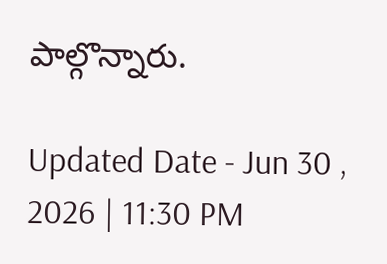పాల్గొన్నారు.

Updated Date - Jun 30 , 2026 | 11:30 PM